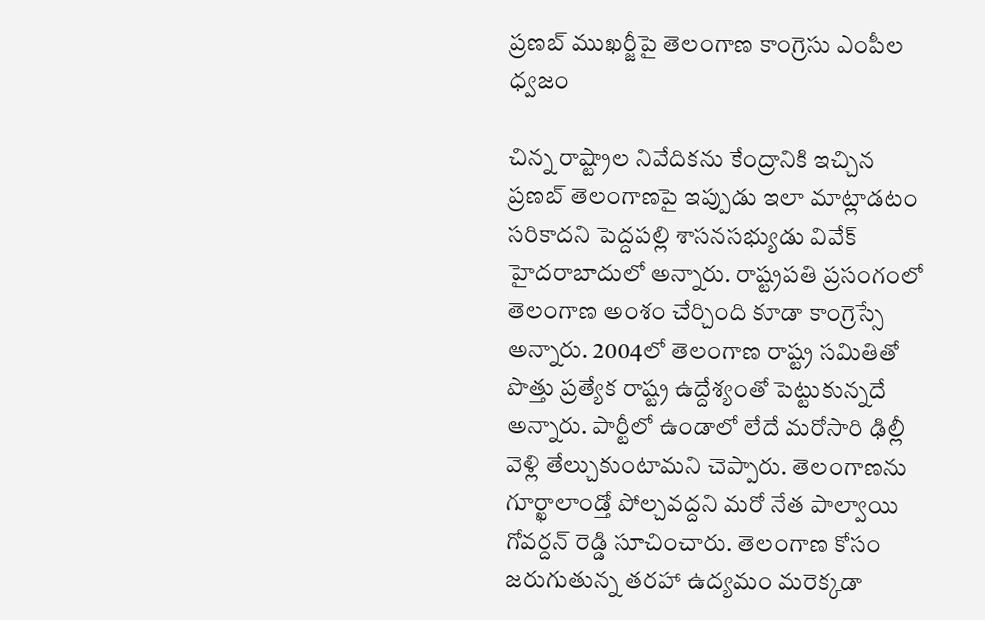ప్రణబ్ ముఖర్జీపై తెలంగాణ కాంగ్రెసు ఎంపీల ధ్వజం

చిన్న రాష్ట్రాల నివేదికను కేంద్రానికి ఇచ్చిన ప్రణబ్ తెలంగాణపై ఇప్పుడు ఇలా మాట్లాడటం సరికాదని పెద్దపల్లి శాసనసభ్యుడు వివేక్ హైదరాబాదులో అన్నారు. రాష్ట్రపతి ప్రసంగంలో తెలంగాణ అంశం చేర్చింది కూడా కాంగ్రెస్సే అన్నారు. 2004లో తెలంగాణ రాష్ట్ర సమితితో పొత్తు ప్రత్యేక రాష్ట్ర ఉద్దేశ్యంతో పెట్టుకున్నదే అన్నారు. పార్టీలో ఉండాలో లేదే మరోసారి ఢిల్లీ వెళ్లి తేల్చుకుంటామని చెప్పారు. తెలంగాణను గూర్ఖాలాండ్తో పోల్చవద్దని మరో నేత పాల్వాయి గోవర్దన్ రెడ్డి సూచించారు. తెలంగాణ కోసం జరుగుతున్న తరహా ఉద్యమం మరెక్కడా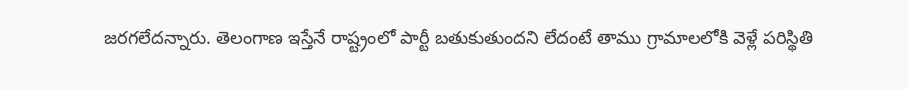జరగలేదన్నారు. తెలంగాణ ఇస్తేనే రాష్ట్రంలో పార్టీ బతుకుతుందని లేదంటే తాము గ్రామాలలోకి వెళ్లే పరిస్థితి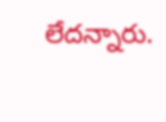లేదన్నారు.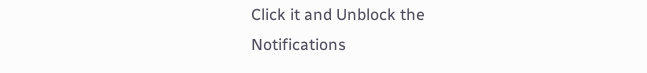Click it and Unblock the Notifications